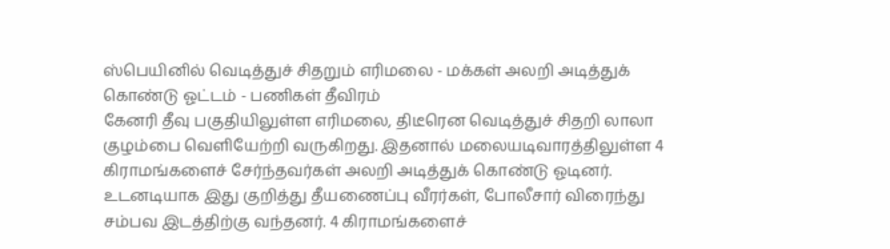ஸ்பெயினில் வெடித்துச் சிதறும் எரிமலை - மக்கள் அலறி அடித்துக் கொண்டு ஓட்டம் - பணிகள் தீவிரம்
கேனரி தீவு பகுதியிலுள்ள எரிமலை, திடீரென வெடித்துச் சிதறி லாலா குழம்பை வெளியேற்றி வருகிறது. இதனால் மலையடிவாரத்திலுள்ள 4 கிராமங்களைச் சேர்ந்தவர்கள் அலறி அடித்துக் கொண்டு ஓடினர்.
உடனடியாக இது குறித்து தீயணைப்பு வீரர்கள், போலீசார் விரைந்து சம்பவ இடத்திற்கு வந்தனர். 4 கிராமங்களைச்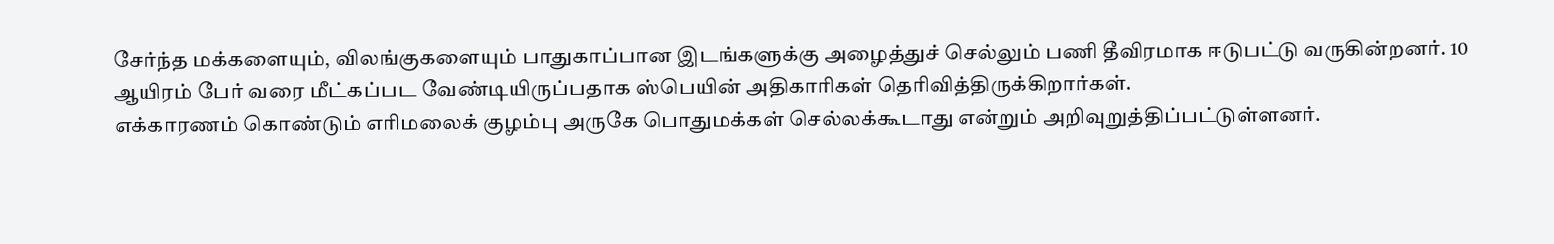சேர்ந்த மக்களையும், விலங்குகளையும் பாதுகாப்பான இடங்களுக்கு அழைத்துச் செல்லும் பணி தீவிரமாக ஈடுபட்டு வருகின்றனர். 10 ஆயிரம் பேர் வரை மீட்கப்பட வேண்டியிருப்பதாக ஸ்பெயின் அதிகாரிகள் தெரிவித்திருக்கிறார்கள்.
எக்காரணம் கொண்டும் எரிமலைக் குழம்பு அருகே பொதுமக்கள் செல்லக்கூடாது என்றும் அறிவுறுத்திப்பட்டுள்ளனர்.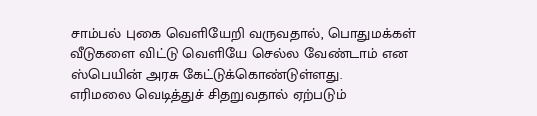சாம்பல் புகை வெளியேறி வருவதால், பொதுமக்கள் வீடுகளை விட்டு வெளியே செல்ல வேண்டாம் என ஸ்பெயின் அரசு கேட்டுக்கொண்டுள்ளது.
எரிமலை வெடித்துச் சிதறுவதால் ஏற்படும்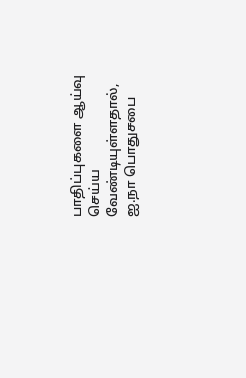பாதிப்புகளை ஆய்வு செய்ய வேண்டியுள்ளதால், ஐ.நா பொதுசபை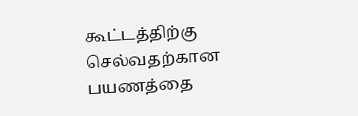கூட்டத்திற்கு செல்வதற்கான பயணத்தை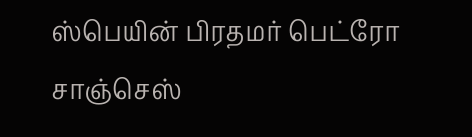ஸ்பெயின் பிரதமர் பெட்ரோ சாஞ்செஸ்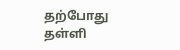தற்போது தள்ளி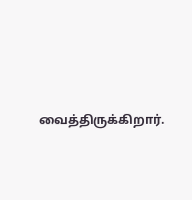வைத்திருக்கிறார்.